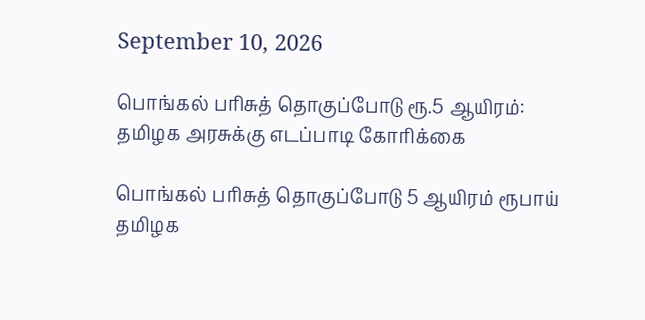September 10, 2026

பொங்கல் பரிசுத் தொகுப்போடு ரூ.5 ஆயிரம்: தமிழக அரசுக்கு எடப்பாடி கோரிக்கை

பொங்கல் பரிசுத் தொகுப்போடு 5 ஆயிரம் ரூபாய் தமிழக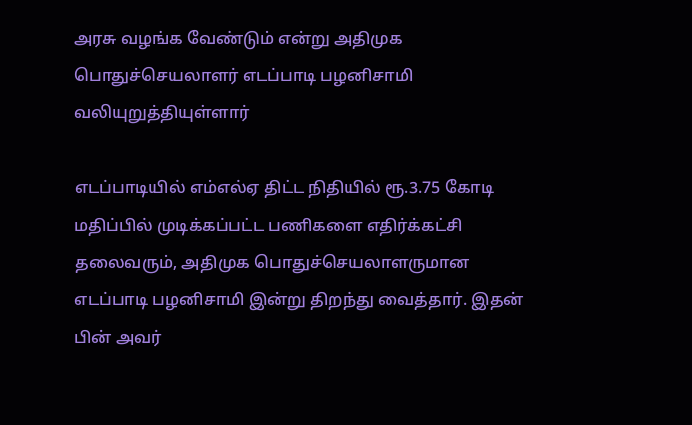அரசு வழங்க வேண்டும் என்று அதிமுக பொதுச்செயலாளர் எடப்பாடி பழனிசாமி வலியுறுத்தியுள்ளார்

எடப்பாடியில் எம்எல்ஏ திட்ட நிதியில் ரூ.3.75 கோடி மதிப்பில் முடிக்கப்பட்ட பணிகளை எதிர்க்கட்சி தலைவரும், அதிமுக பொதுச்செயலாளருமான எடப்பாடி பழனிசாமி இன்று திறந்து வைத்தார். இதன் பின் அவர்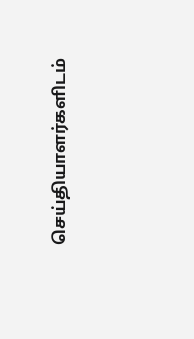செய்தியாளர்களிடம்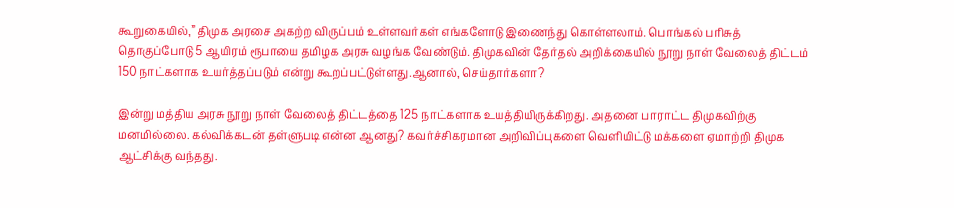கூறுகையில்,” திமுக அரசை அகற்ற விருப்பம் உள்ளவர்கள் எங்களோடு இணைந்து கொள்ளலாம். பொங்கல் பரிசுத் தொகுப்போடு 5 ஆயிரம் ரூபாயை தமிழக அரசு வழங்க வேண்டும். திமுகவின் தேர்தல் அறிக்கையில் நூறு நாள் வேலைத் திட்டம் 150 நாட்களாக உயர்த்தப்படும் என்று கூறப்பட்டுள்ளது.ஆனால், செய்தார்களா?

இன்று மத்திய அரசு நூறு நாள் வேலைத் திட்டத்தை 125 நாட்களாக உயத்தியிருக்கிறது. அதனை பாராட்ட திமுகவிற்கு மனமில்லை. கல்விக்கடன் தள்ளுபடி என்ன ஆனது? கவர்ச்சிகரமான அறிவிப்புகளை வெளியிட்டு மக்களை ஏமாற்றி திமுக ஆட்சிக்கு வந்தது.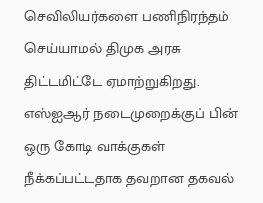செவிலியர்களை பணிநிரந்தம் செய்யாமல் திமுக அரசு திட்டமிட்டே ஏமாற்றுகிறது. எஸ்ஐஆர் நடைமுறைக்குப் பின் ஒரு கோடி வாக்குகள் நீக்கப்பட்டதாக தவறான தகவல்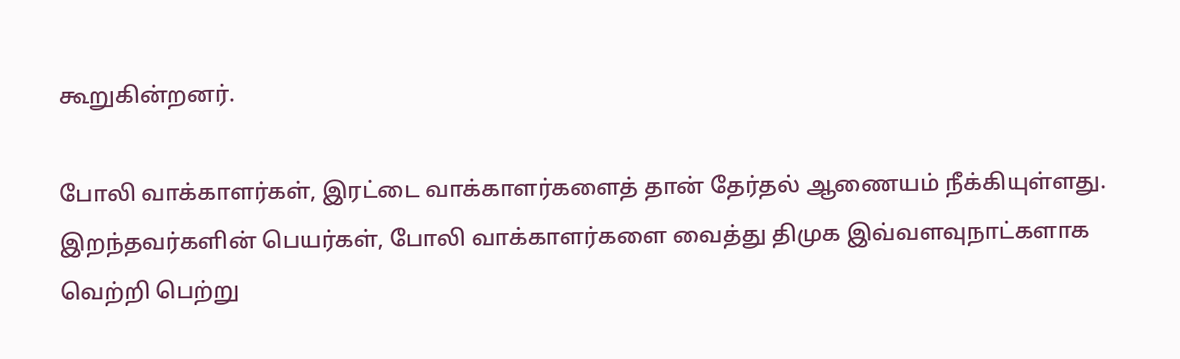கூறுகின்றனர்.

போலி வாக்காளர்கள், இரட்டை வாக்காளர்களைத் தான் தேர்தல் ஆணையம் நீக்கியுள்ளது. இறந்தவர்களின் பெயர்கள், போலி வாக்காளர்களை வைத்து திமுக இவ்வளவுநாட்களாக வெற்றி பெற்று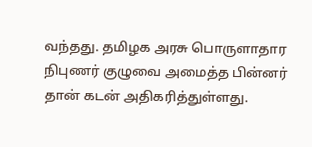வந்தது. தமிழக அரசு பொருளாதார நிபுணர் குழுவை அமைத்த பின்னர் தான் கடன் அதிகரித்துள்ளது.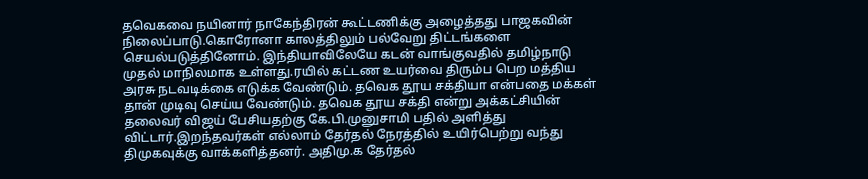தவெகவை நயினார் நாகேந்திரன் கூட்டணிக்கு அழைத்தது பாஜகவின் நிலைப்பாடு.கொரோனா காலத்திலும் பல்வேறு திட்டங்களை செயல்படுத்தினோம். இந்தியாவிலேயே கடன் வாங்குவதில் தமிழ்நாடு முதல் மாநிலமாக உள்ளது.ரயில் கட்டண உயர்வை திரும்ப பெற மத்திய அரசு நடவடிக்கை எடுக்க வேண்டும். தவெக தூய சக்தியா என்பதை மக்கள் தான் முடிவு செய்ய வேண்டும். தவெக தூய சக்தி என்று அக்கட்சியின் தலைவர் விஜய் பேசியதற்கு கே.பி.முனுசாமி பதில் அளித்து விட்டார்.இறந்தவர்கள் எல்லாம் தேர்தல் நேரத்தில் உயிர்பெற்று வந்து திமுகவுக்கு வாக்களித்தனர். அதிமு.க தேர்தல்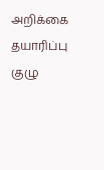அறிக்கை தயாரிப்பு குழு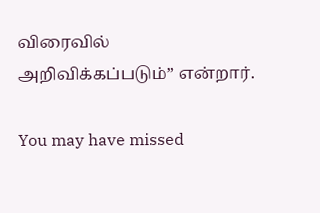விரைவில் அறிவிக்கப்படும்” என்றார்.

You may have missed